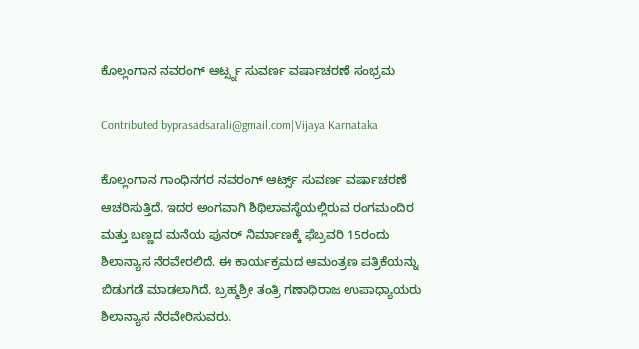ಕೊಲ್ಲಂಗಾನ ನವರಂಗ್ ಆರ್ಟ್ಸ್ನ ಸುವರ್ಣ ವರ್ಷಾಚರಣೆ ಸಂಭ್ರಮ

Contributed byprasadsarali@gmail.com|Vijaya Karnataka

ಕೊಲ್ಲಂಗಾನ ಗಾಂಧಿನಗರ ನವರಂಗ್‌ ಆರ್ಟ್ಸ್ ಸುವರ್ಣ ವರ್ಷಾಚರಣೆ ಆಚರಿಸುತ್ತಿದೆ. ಇದರ ಅಂಗವಾಗಿ ಶಿಥಿಲಾವಸ್ಥೆಯಲ್ಲಿರುವ ರಂಗಮಂದಿರ ಮತ್ತು ಬಣ್ಣದ ಮನೆಯ ಪುನರ್‌ ನಿರ್ಮಾಣಕ್ಕೆ ಫೆಬ್ರವರಿ 15ರಂದು ಶಿಲಾನ್ಯಾಸ ನೆರವೇರಲಿದೆ. ಈ ಕಾರ್ಯಕ್ರಮದ ಆಮಂತ್ರಣ ಪತ್ರಿಕೆಯನ್ನು ಬಿಡುಗಡೆ ಮಾಡಲಾಗಿದೆ. ಬ್ರಹ್ಮಶ್ರೀ ತಂತ್ರಿ ಗಣಾಧಿರಾಜ ಉಪಾಧ್ಯಾಯರು ಶಿಲಾನ್ಯಾಸ ನೆರವೇರಿಸುವರು.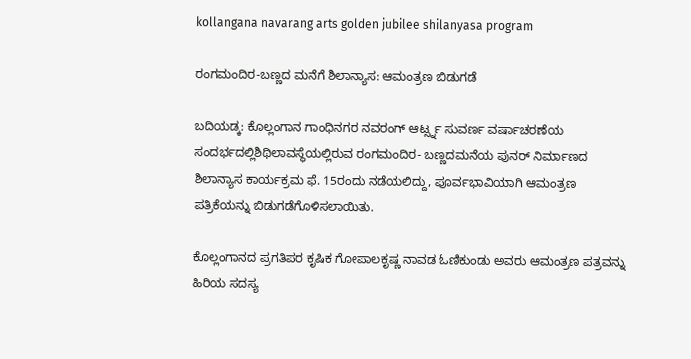kollangana navarang arts golden jubilee shilanyasa program

ರಂಗಮಂದಿರ-ಬಣ್ಣದ ಮನೆಗೆ ಶಿಲಾನ್ಯಾಸ: ಆಮಂತ್ರಣ ಬಿಡುಗಡೆ

ಬದಿಯಡ್ಕ: ಕೊಲ್ಲಂಗಾನ ಗಾಂಧಿನಗರ ನವರಂಗ್ ಆರ್ಟ್ಸ್ನ ಸುವರ್ಣ ವರ್ಷಾಚರಣೆಯ ಸಂದರ್ಭದಲ್ಲಿಶಿಥಿಲಾವಸ್ಥೆಯಲ್ಲಿರುವ ರಂಗಮಂದಿರ- ಬಣ್ಣದಮನೆಯ ಪುನರ್ ನಿರ್ಮಾಣದ ಶಿಲಾನ್ಯಾಸ ಕಾರ್ಯಕ್ರಮ ಫೆ. 15ರಂದು ನಡೆಯಲಿದ್ದು, ಪೂರ್ವಭಾವಿಯಾಗಿ ಆಮಂತ್ರಣ ಪತ್ರಿಕೆಯನ್ನು ಬಿಡುಗಡೆಗೊಳಿಸಲಾಯಿತು.

ಕೊಲ್ಲಂಗಾನದ ಪ್ರಗತಿಪರ ಕೃಷಿಕ ಗೋಪಾಲಕೃಷ್ಣ ನಾವಡ ಓಣಿಕುಂಡು ಅವರು ಆಮಂತ್ರಣ ಪತ್ರವನ್ನು ಹಿರಿಯ ಸದಸ್ಯ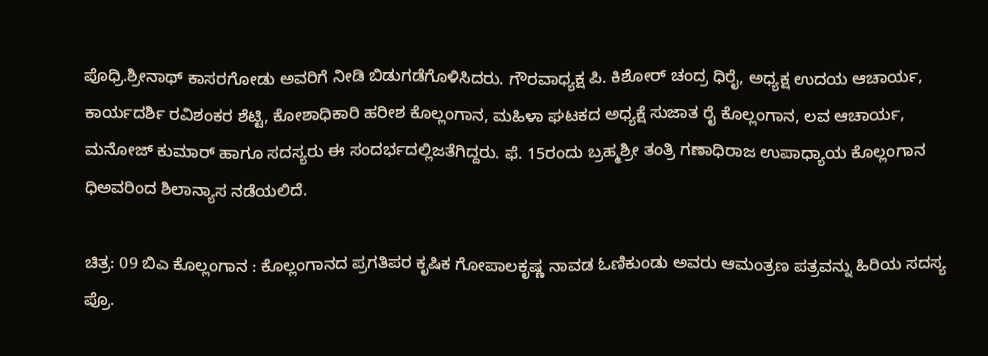ಪೊಧ್ರಿ.ಶ್ರೀನಾಥ್ ಕಾಸರಗೋಡು ಅವರಿಗೆ ನೀಡಿ ಬಿಡುಗಡೆಗೊಳಿಸಿದರು. ಗೌರವಾಧ್ಯಕ್ಷ ಪಿ. ಕಿಶೋರ್ ಚಂದ್ರ ಧಿರೈ, ಅಧ್ಯಕ್ಷ ಉದಯ ಆಚಾರ್ಯ, ಕಾರ್ಯದರ್ಶಿ ರವಿಶಂಕರ ಶೆಟ್ಟಿ, ಕೋಶಾಧಿಕಾರಿ ಹರೀಶ ಕೊಲ್ಲಂಗಾನ, ಮಹಿಳಾ ಘಟಕದ ಅಧ್ಯಕ್ಷೆ ಸುಜಾತ ರೈ ಕೊಲ್ಲಂಗಾನ, ಲವ ಆಚಾರ್ಯ, ಮನೋಜ್ ಕುಮಾರ್ ಹಾಗೂ ಸದಸ್ಯರು ಈ ಸಂದರ್ಭದಲ್ಲಿಜತೆಗಿದ್ದರು. ಫೆ. 15ರಂದು ಬ್ರಹ್ಮಶ್ರೀ ತಂತ್ರಿ ಗಣಾಧಿರಾಜ ಉಪಾಧ್ಯಾಯ ಕೊಲ್ಲಂಗಾನ ಧಿಅವರಿಂದ ಶಿಲಾನ್ಯಾಸ ನಡೆಯಲಿದೆ.

ಚಿತ್ರ: 09 ಬಿಎ ಕೊಲ್ಲಂಗಾನ : ಕೊಲ್ಲಂಗಾನದ ಪ್ರಗತಿಪರ ಕೃಷಿಕ ಗೋಪಾಲಕೃಷ್ಣ ನಾವಡ ಓಣಿಕುಂಡು ಅವರು ಆಮಂತ್ರಣ ಪತ್ರವನ್ನು ಹಿರಿಯ ಸದಸ್ಯ ಪ್ರೊ.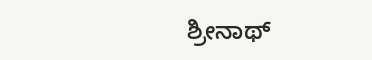ಶ್ರೀನಾಥ್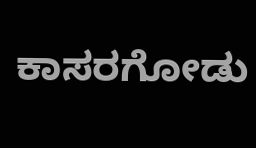ಕಾಸರಗೋಡು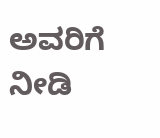ಅವರಿಗೆ ನೀಡಿ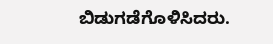ಬಿಡುಗಡೆಗೊಳಿಸಿದರು.